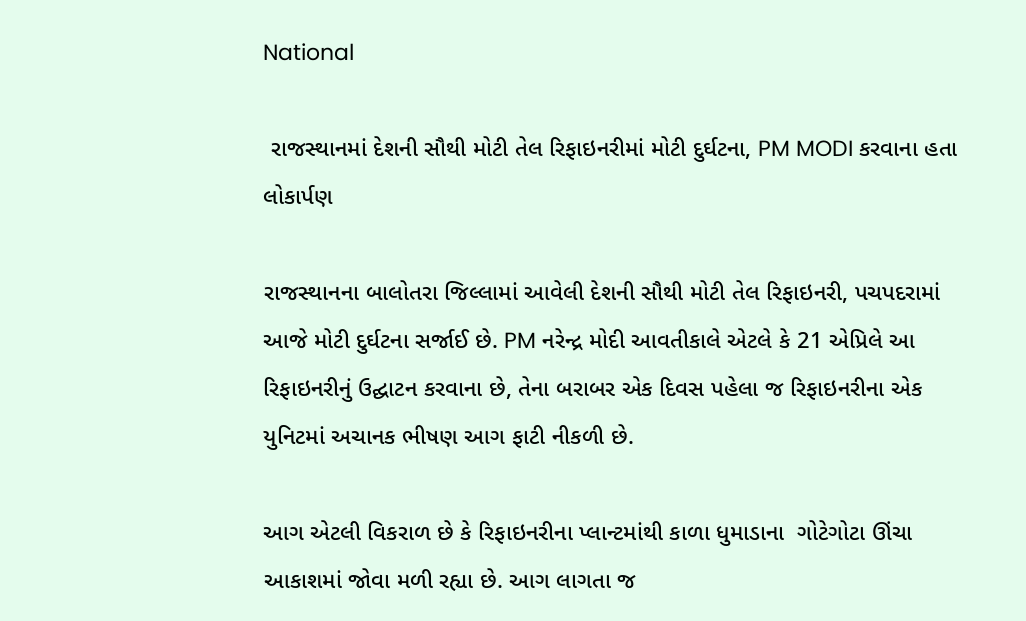National

 રાજસ્થાનમાં દેશની સૌથી મોટી તેલ રિફાઇનરીમાં મોટી દુર્ઘટના, PM MODI કરવાના હતા લોકાર્પણ

રાજસ્થાનના બાલોતરા જિલ્લામાં આવેલી દેશની સૌથી મોટી તેલ રિફાઇનરી, પચપદરામાં આજે મોટી દુર્ઘટના સર્જાઈ છે. PM નરેન્દ્ર મોદી આવતીકાલે એટલે કે 21 એપ્રિલે આ રિફાઇનરીનું ઉદ્ઘાટન કરવાના છે, તેના બરાબર એક દિવસ પહેલા જ રિફાઇનરીના એક યુનિટમાં અચાનક ભીષણ આગ ફાટી નીકળી છે.

આગ એટલી વિકરાળ છે કે રિફાઇનરીના પ્લાન્ટમાંથી કાળા ધુમાડાના  ગોટેગોટા ઊંચા આકાશમાં જોવા મળી રહ્યા છે. આગ લાગતા જ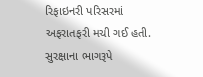રિફાઇનરી પરિસરમાં અફરાતફરી મચી ગઈ હતી. સુરક્ષાના ભાગરૂપે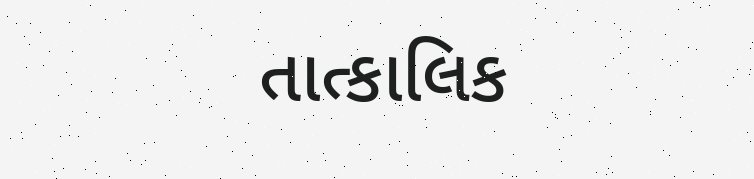તાત્કાલિક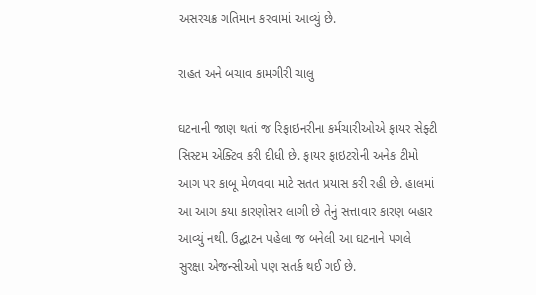અસરચક્ર ગતિમાન કરવામાં આવ્યું છે.

રાહત અને બચાવ કામગીરી ચાલુ

ઘટનાની જાણ થતાં જ રિફાઇનરીના કર્મચારીઓએ ફાયર સેફ્ટી સિસ્ટમ એક્ટિવ કરી દીધી છે. ફાયર ફાઇટરોની અનેક ટીમો આગ પર કાબૂ મેળવવા માટે સતત પ્રયાસ કરી રહી છે. હાલમાં આ આગ કયા કારણોસર લાગી છે તેનું સત્તાવાર કારણ બહાર આવ્યું નથી. ઉદ્ઘાટન પહેલા જ બનેલી આ ઘટનાને પગલે સુરક્ષા એજન્સીઓ પણ સતર્ક થઈ ગઈ છે.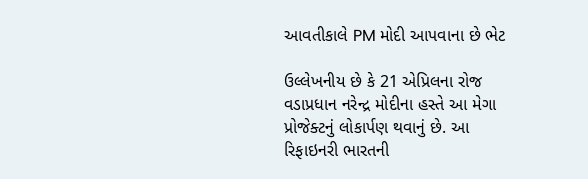આવતીકાલે PM મોદી આપવાના છે ભેટ

ઉલ્લેખનીય છે કે 21 એપ્રિલના રોજ વડાપ્રધાન નરેન્દ્ર મોદીના હસ્તે આ મેગા પ્રોજેક્ટનું લોકાર્પણ થવાનું છે. આ રિફાઇનરી ભારતની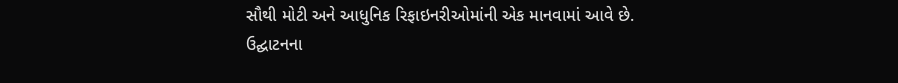સૌથી મોટી અને આધુનિક રિફાઇનરીઓમાંની એક માનવામાં આવે છે. ઉદ્ઘાટનના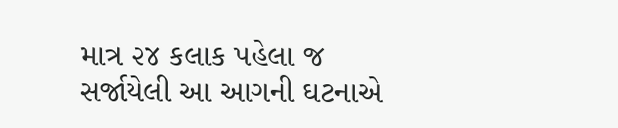માત્ર ૨૪ કલાક પહેલા જ સર્જાયેલી આ આગની ઘટનાએ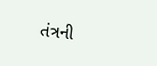તંત્રની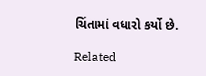ચિંતામાં વધારો કર્યો છે.

Related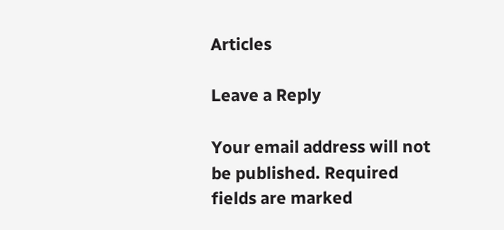Articles

Leave a Reply

Your email address will not be published. Required fields are marked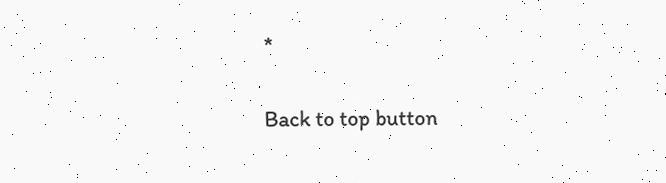*

Back to top button